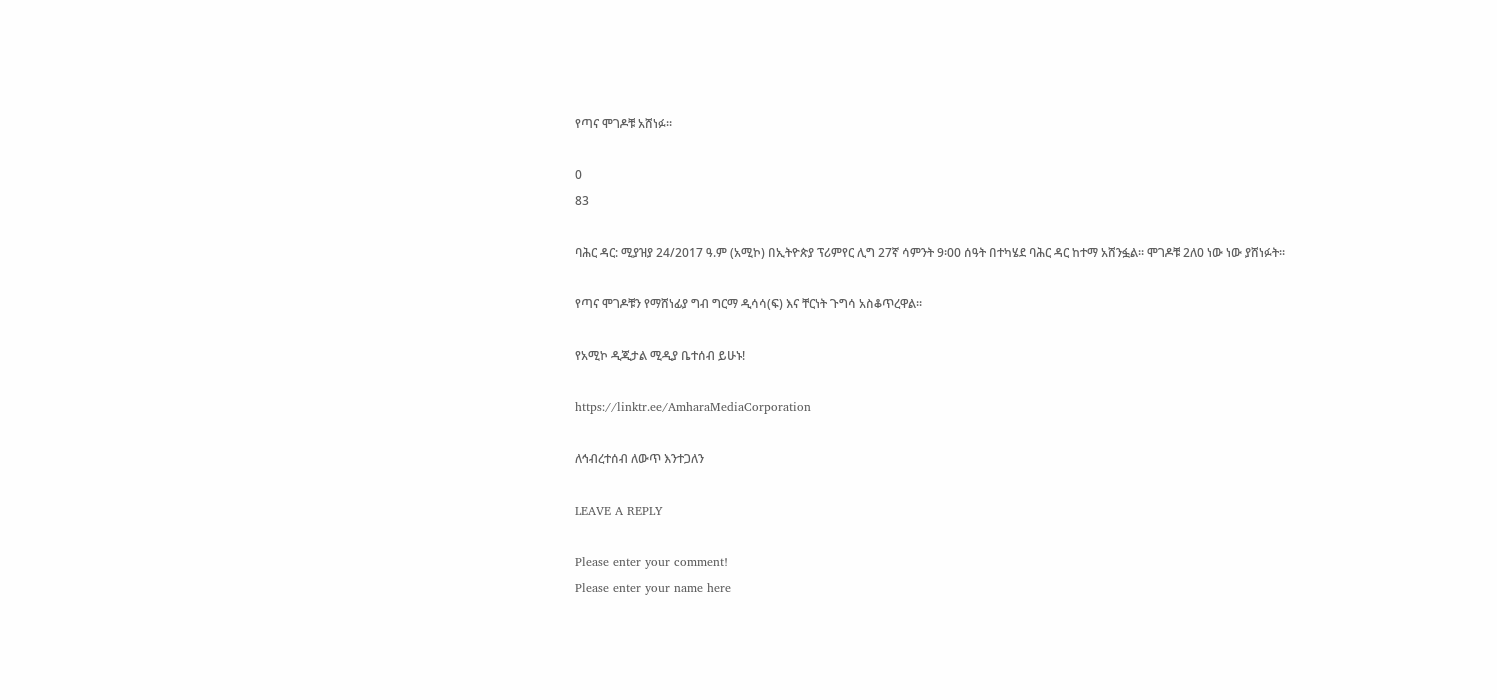የጣና ሞገዶቹ አሸነፉ።

0
83

ባሕር ዳር: ሚያዝያ 24/2017 ዓ.ም (አሚኮ) በኢትዮጵያ ፕሪምየር ሊግ 27ኛ ሳምንት 9፡00 ሰዓት በተካሄደ ባሕር ዳር ከተማ አሸንፏል። ሞገዶቹ 2ለ0 ነው ነው ያሸነፉት።

የጣና ሞገዶቹን የማሸነፊያ ግብ ግርማ ዲሳሳ(ፍ) እና ቸርነት ጉግሳ አስቆጥረዋል።

የአሚኮ ዲጂታል ሚዲያ ቤተሰብ ይሁኑ!

https://linktr.ee/AmharaMediaCorporation

ለኅብረተሰብ ለውጥ እንተጋለን

LEAVE A REPLY

Please enter your comment!
Please enter your name here